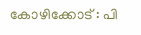കോഴിക്കോട് : പി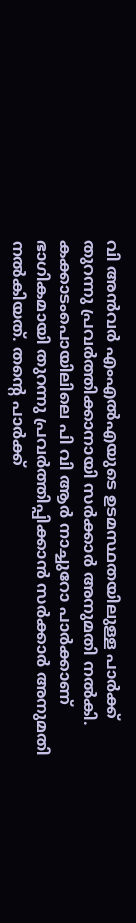വി അൻവർ എംഎൽഎയുടെ ഉടമസ്ഥതയിലുള്ള പാർക്ക് തുറന്നു പ്രവർത്തിക്കാനായി സർക്കാർ അനുമതി നൽകി. കക്കാടംപൊയിലിലെ പി വി ആർ നാച്ചുറോ പാർക്കാണ് ഭാഗികമായി തുറന്നു പ്രവർത്തിപ്പിക്കാൻ സർക്കാർ അനുമതി നൽകിയത്. തന്റെ പാർക്ക്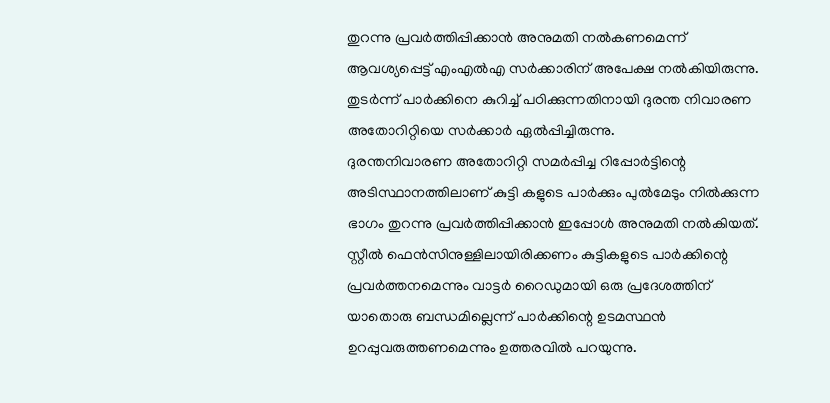തുറന്നു പ്രവർത്തിപ്പിക്കാൻ അനുമതി നൽകണമെന്ന് ആവശ്യപ്പെട്ട് എംഎൽഎ സർക്കാരിന് അപേക്ഷ നൽകിയിരുന്നു. തുടർന്ന് പാർക്കിനെ കുറിച്ച് പഠിക്കുന്നതിനായി ദുരന്ത നിവാരണ അതോറിറ്റിയെ സർക്കാർ ഏൽപ്പിച്ചിരുന്നു.
ദുരന്തനിവാരണ അതോറിറ്റി സമർപ്പിച്ച റിപ്പോർട്ടിന്റെ അടിസ്ഥാനത്തിലാണ് കുട്ടി കളുടെ പാർക്കും പുൽമേടും നിൽക്കുന്ന ഭാഗം തുറന്നു പ്രവർത്തിപ്പിക്കാൻ ഇപ്പോൾ അനുമതി നൽകിയത്. സ്റ്റീൽ ഫെൻസിനുള്ളിലായിരിക്കണം കുട്ടികളുടെ പാർക്കിന്റെ പ്രവർത്തനമെന്നും വാട്ടർ റൈഡുമായി ഒരു പ്രദേശത്തിന് യാതൊരു ബന്ധമില്ലെന്ന് പാർക്കിന്റെ ഉടമസ്ഥൻ ഉറപ്പുവരുത്തണമെന്നും ഉത്തരവിൽ പറയുന്നു.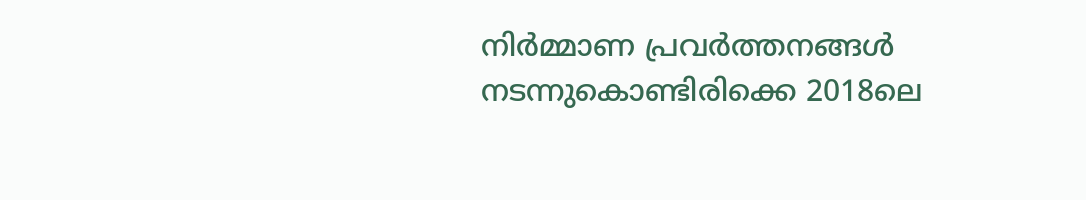നിർമ്മാണ പ്രവർത്തനങ്ങൾ നടന്നുകൊണ്ടിരിക്കെ 2018ലെ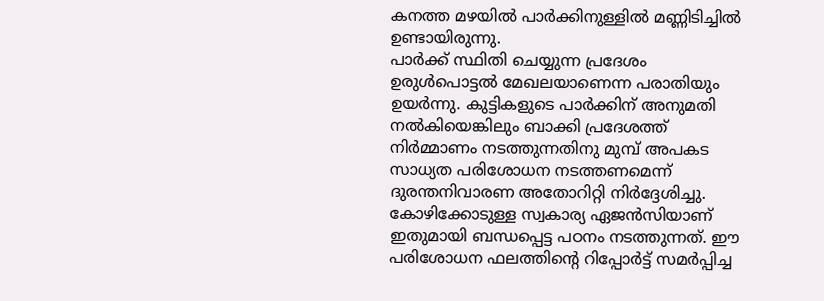കനത്ത മഴയിൽ പാർക്കിനുള്ളിൽ മണ്ണിടിച്ചിൽ ഉണ്ടായിരുന്നു.
പാർക്ക് സ്ഥിതി ചെയ്യുന്ന പ്രദേശം ഉരുൾപൊട്ടൽ മേഖലയാണെന്ന പരാതിയും ഉയർന്നു. കുട്ടികളുടെ പാർക്കിന് അനുമതി നൽകിയെങ്കിലും ബാക്കി പ്രദേശത്ത് നിർമ്മാണം നടത്തുന്നതിനു മുമ്പ് അപകട സാധ്യത പരിശോധന നടത്തണമെന്ന് ദുരന്തനിവാരണ അതോറിറ്റി നിർദ്ദേശിച്ചു. കോഴിക്കോടുള്ള സ്വകാര്യ ഏജൻസിയാണ് ഇതുമായി ബന്ധപ്പെട്ട പഠനം നടത്തുന്നത്. ഈ പരിശോധന ഫലത്തിന്റെ റിപ്പോർട്ട് സമർപ്പിച്ച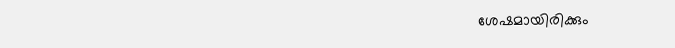ശേഷമായിരിക്കും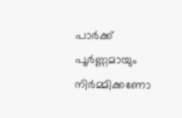പാർക്ക് പൂർണ്ണമായും നിർമ്മിക്കണോ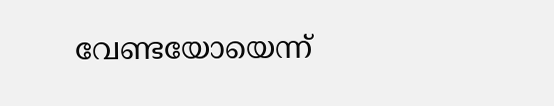വേണ്ടയോയെന്ന്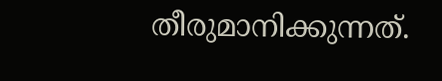തീരുമാനിക്കുന്നത്.